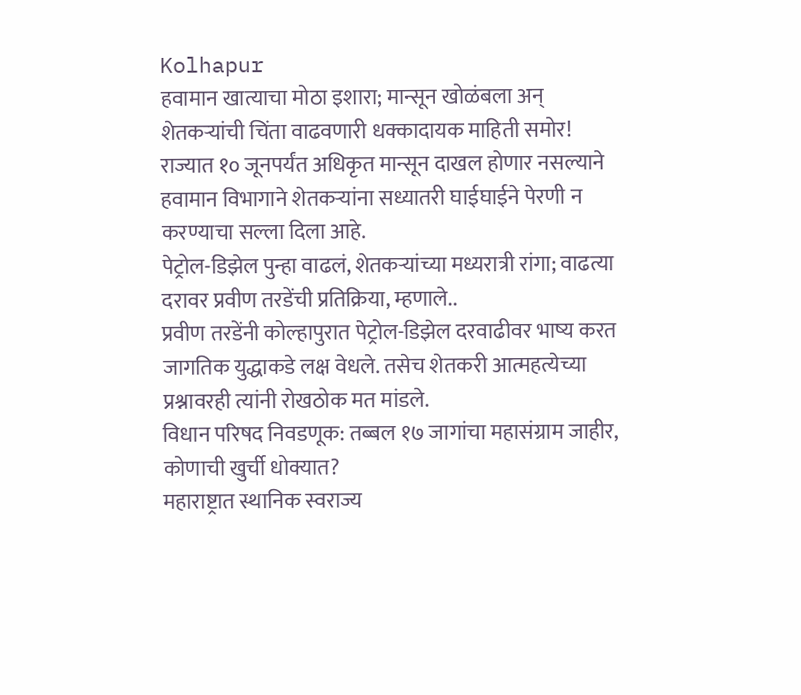Kolhapur
हवामान खात्याचा मोठा इशारा; मान्सून खोळंबला अन् शेतकऱ्यांची चिंता वाढवणारी धक्कादायक माहिती समोर!
राज्यात १० जूनपर्यंत अधिकृत मान्सून दाखल होणार नसल्याने हवामान विभागाने शेतकऱ्यांना सध्यातरी घाईघाईने पेरणी न करण्याचा सल्ला दिला आहे.
पेट्रोल-डिझेल पुन्हा वाढलं, शेतकऱ्यांच्या मध्यरात्री रांगा; वाढत्या दरावर प्रवीण तरडेंची प्रतिक्रिया, म्हणाले..
प्रवीण तरडेंनी कोल्हापुरात पेट्रोल-डिझेल दरवाढीवर भाष्य करत जागतिक युद्धाकडे लक्ष वेधले. तसेच शेतकरी आत्महत्येच्या प्रश्नावरही त्यांनी रोखठोक मत मांडले.
विधान परिषद निवडणूक: तब्बल १७ जागांचा महासंग्राम जाहीर, कोणाची खुर्ची धोक्यात?
महाराष्ट्रात स्थानिक स्वराज्य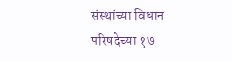संस्थांच्या विधान परिषदेच्या १७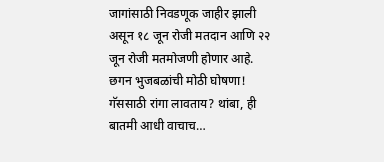जागांसाठी निवडणूक जाहीर झाली असून १८ जून रोजी मतदान आणि २२ जून रोजी मतमोजणी होणार आहे.
छगन भुजबळांची मोठी घोषणा! गॅससाठी रांगा लावताय? थांबा, ही बातमी आधी वाचाच…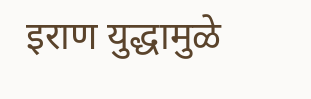इराण युद्धामुळे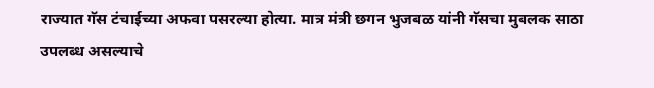राज्यात गॅस टंचाईच्या अफवा पसरल्या होत्या. मात्र मंत्री छगन भुजबळ यांनी गॅसचा मुबलक साठा उपलब्ध असल्याचे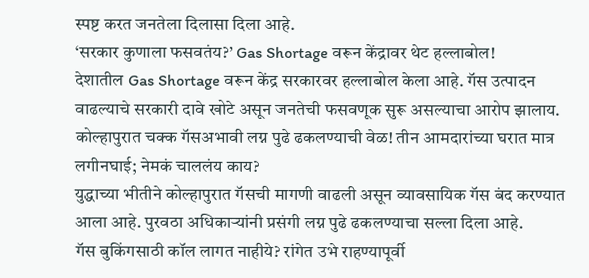स्पष्ट करत जनतेला दिलासा दिला आहे.
‘सरकार कुणाला फसवतंय?’ Gas Shortage वरून केंद्रावर थेट हल्लाबोल!
देशातील Gas Shortage वरून केंद्र सरकारवर हल्लाबोल केला आहे. गॅस उत्पादन वाढल्याचे सरकारी दावे खोटे असून जनतेची फसवणूक सुरू असल्याचा आरोप झालाय.
कोल्हापुरात चक्क गॅसअभावी लग्न पुढे ढकलण्याची वेळ! तीन आमदारांच्या घरात मात्र लगीनघाई; नेमकं चाललंय काय?
युद्धाच्या भीतीने कोल्हापुरात गॅसची मागणी वाढली असून व्यावसायिक गॅस बंद करण्यात आला आहे. पुरवठा अधिकाऱ्यांनी प्रसंगी लग्न पुढे ढकलण्याचा सल्ला दिला आहे.
गॅस बुकिंगसाठी कॉल लागत नाहीये? रांगेत उभे राहण्यापूर्वी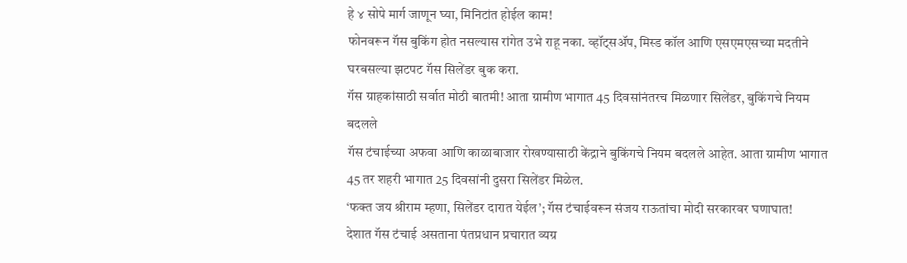हे ४ सोपे मार्ग जाणून घ्या, मिनिटांत होईल काम!
फोनवरून गॅस बुकिंग होत नसल्यास रांगेत उभे राहू नका. व्हॉट्सॲप, मिस्ड कॉल आणि एसएमएसच्या मदतीने घरबसल्या झटपट गॅस सिलेंडर बुक करा.
गॅस ग्राहकांसाठी सर्वात मोठी बातमी! आता ग्रामीण भागात 45 दिवसांनंतरच मिळणार सिलेंडर, बुकिंगचे नियम बदलले
गॅस टंचाईच्या अफवा आणि काळाबाजार रोखण्यासाठी केंद्राने बुकिंगचे नियम बदलले आहेत. आता ग्रामीण भागात 45 तर शहरी भागात 25 दिवसांनी दुसरा सिलेंडर मिळेल.
‘फक्त जय श्रीराम म्हणा, सिलेंडर दारात येईल’; गॅस टंचाईवरून संजय राऊतांचा मोदी सरकारवर घणाघात!
देशात गॅस टंचाई असताना पंतप्रधान प्रचारात व्यग्र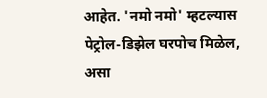आहेत. 'नमो नमो' म्हटल्यास पेट्रोल-डिझेल घरपोच मिळेल, असा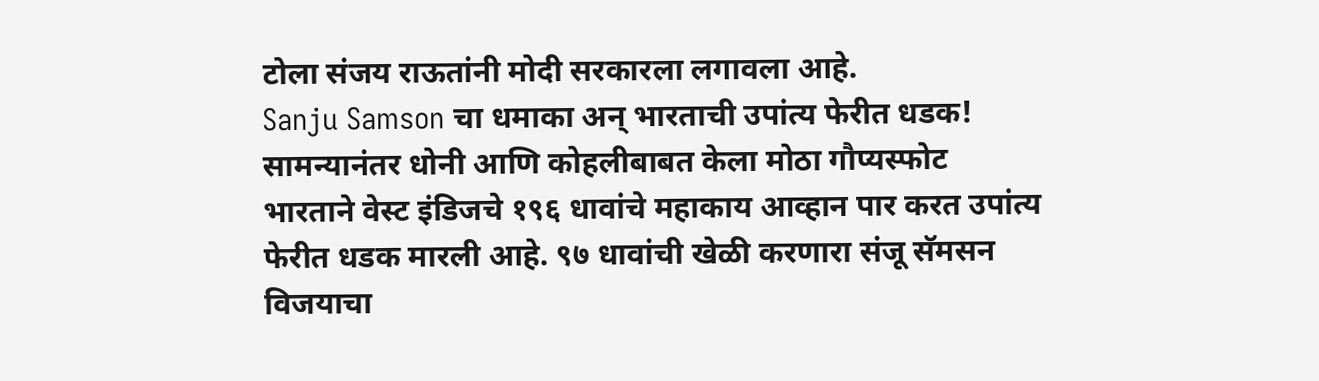टोला संजय राऊतांनी मोदी सरकारला लगावला आहे.
Sanju Samson चा धमाका अन् भारताची उपांत्य फेरीत धडक! सामन्यानंतर धोनी आणि कोहलीबाबत केला मोठा गौप्यस्फोट
भारताने वेस्ट इंडिजचे १९६ धावांचे महाकाय आव्हान पार करत उपांत्य फेरीत धडक मारली आहे. ९७ धावांची खेळी करणारा संजू सॅमसन विजयाचा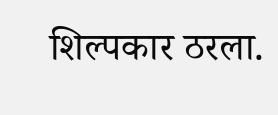शिल्पकार ठरला.